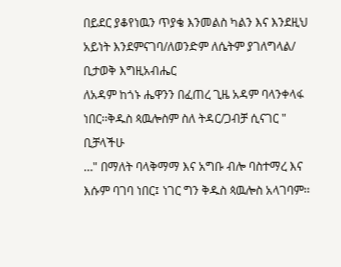በይደር ያቆየነዉን ጥያቄ እንመልስ ካልን እና እንደዚህ አይነት እንደምናገባ/ለወንድም ለሴትም ያገለግላል/ ቢታወቅ እግዚአብሔር
ለአዳም ከጎኑ ሔዋንን በፈጠረ ጊዜ አዳም ባላንቀላፋ ነበር፡፡ቅዱስ ጳዉሎስም ስለ ትዳር/ጋብቻ ሲናገር " ቢቻላችሁ
…" በማለት ባላቅማማ እና አግቡ ብሎ ባስተማረ እና እሱም ባገባ ነበር፤ ነገር ግን ቅዱስ ጳዉሎስ አላገባም፡፡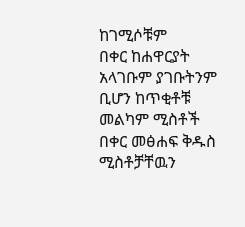ከገሚሶቹም
በቀር ከሐዋርያት አላገቡም ያገቡትንም ቢሆን ከጥቂቶቹ መልካም ሚስቶች በቀር መፅሐፍ ቅዱስ ሚስቶቻቸዉን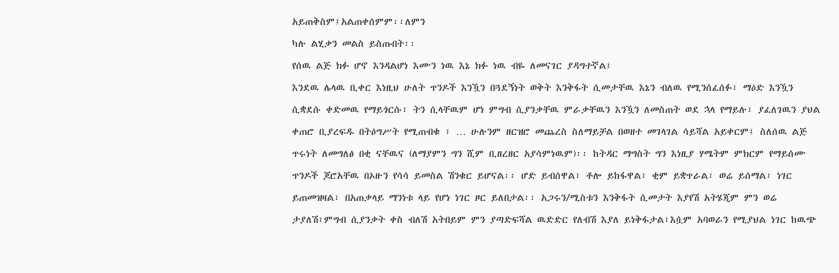አይጠቅስም፤አልጠቀሰምም፡፡ለምን
ካሉ ልሂቃን መልስ ይስጡበት፡፡
የሰዉ ልጅ ክፉ ሆኖ እንዳልሆነ እሙን ነዉ እኔ ክፉ ነዉ ብዬ ለመናገር ያዳግተኛል፤
እንደዉ ሌላዉ ቢቀር እነዚህ ሁለት ጥንዶች እንዃን በጓደኝነት ወቅት እንቅፋት ሲመታቸዉ እኔን ብለዉ የሚንሰፈሰፉ፣ ማዕድ እንዃን
ሲቋደሱ ቀድመዉ የማይጎርሱ፣ ትን ሲላቸዉም ሆነ ምግብ ሲያንቃቸዉ ምራቃቸዉን እንዃን ለመስጠት ወደ ኋላ የማይሉ፣ ያፈለገዉን ያህል
ቀጠሮ ቢያረፍዱ በትዕግሥት የሚጠብቁ ፣ … ሁሉንም ዘርዝሮ መጨረስ ስለማይቻል በወዘተ መገላገል ሳይሻል አይቀርም፤ ስለሰዉ ልጅ
ጥሩነት ለመግለፅ በቂ ናቸዉና (ለማያምን ግን ሺም ቢዘረዘር አያሳምነዉም)፡፡ ከትዳር ማግስት ግን እነዚያ ሃሜትም ምክርም የማይሰሙ
ጥንዶች ጆሮአቸዉ በኦዙን የሳሳ ይመስል ሽንቁር ይሆናል፡፡ ሆድ ይብሰዋል፣ ቶሎ ይከፋዋል፣ ቂም ይቋጥራል፣ ወሬ ይሰማል፣ ነገር
ይጠመዝዛል፣ በአጠቃላይ ማንነቱ ላይ የሆነ ነገር ዞር ይለበታል፡፡ አጋሩን/ሚስቱን እንቅፋት ሲመታት እያየሽ አትሄጂም ምን ወሬ
ታያለሽ፣ምግብ ሲያንቃት ቀስ ብለሽ አትበይም ምን ያጣድፍሻል ዉድድር የለብሽ እያለ ይነቅፋታል፣እሷም አባወራን የሚያህል ነገር ከዉጭ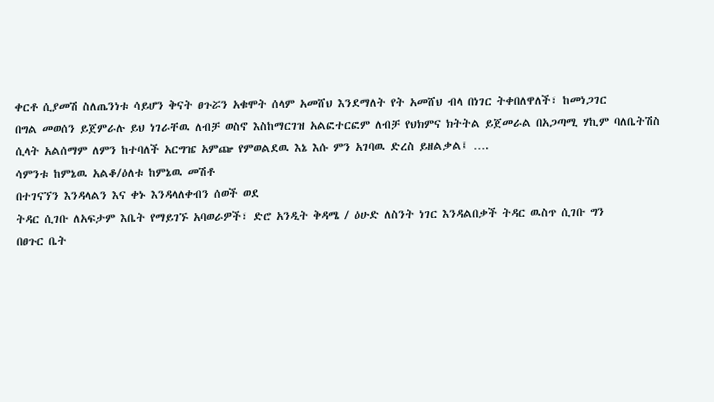ቀርቶ ሲያመሽ ስለጤንነቱ ሳይሆን ቅናት ፀጉሯን አቁሞት ሰላም አመሸህ እንደማለት የት አመሸህ ብላ በነገር ትቀበለዋለች፣ ከመነጋገር
በግል መወሰን ይጀምራሉ ይህ ነገራቸዉ ለብቻ ወስኖ እስከማርገዝ አልፎተርፎም ለብቻ የህክምና ክትትል ይጀመራል በአጋጣሚ ሃኪም ባለቤትሽስ
ሲላት አልሰማም ለምን ከተባለች አርግዤ አምጬ የምወልደዉ እኔ እሱ ምን አገባዉ ድረስ ይዘልቃል፤ ….
ሳምንቱ ከምኔዉ አልቆ/ዕለቱ ከምኔዉ መሽቶ
በተገናኘን እንዳላልን እና ቀኑ እንዳላለቀብን ሰወች ወደ
ትዳር ሲገቡ ለአፍታም እቤት የማይገኙ አባወራዎች፣ ድሮ አንዲት ቅዳሜ / ዕሁድ ለስንት ነገር እንዳልበቃች ትዳር ዉስጥ ሲገቡ ግን
በፀጉር ቤት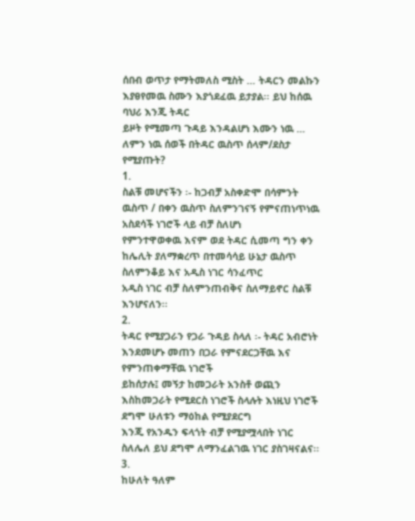ሰበብ ወጥታ የማትመለስ ሚስት … ትዳርን መልኩን እያፀየመዉ ስሙን እያጎደፈዉ ይታያል፡፡ ይህ ከሰዉ ባህሪ እንጂ ትዳር
ይዞት የሚመጣ ጉዳይ እንዳልሆነ እሙን ነዉ …
ለምን ነዉ ሰወች በትዳር ዉስጥ ሰላም/ደስታ የሚያጡት?
1.
ስልቹ መሆናችን ፡- ከጋብቻ አስቀድሞ በሳምንት ዉስጥ / በቀን ዉስጥ ስለምንገናኝ የምናጠነጥነዉ አስደሳች ነገሮች ላይ ብቻ ስለሆነ
የምንተዋወቀዉ እናም ወደ ትዳር ሲመጣ ግን ቀን ከሌሊት ያለማቋረጥ በተመሳሳይ ሁኔታ ዉስጥ ስለምንቆይ እና አዲስ ነገር ሳንፈጥር
አዲስ ነገር ብቻ ስለምንጠብቅና ስለማይኖር ስልቹ እንሆናለን፡፡
2.
ትዳር የሚያጋራን የጋራ ጉዳይ ስላለ ፡- ትዳር አብሮነት እንደመሆኑ መጠን በጋራ የምናደርጋቸዉ እና የምንጠቀማቸዉ ነገሮች
ይከሰታሉ፤ መኝታ ከመጋራት አንስቶ ወጪን እስከመጋራት የሚደርስ ነገሮች ስላሉት እነዚህ ነገሮች ደግሞ ሁለቱን ማዕከል የሚያደርግ
እንጂ የአንዱን ፍላጎት ብቻ የሚያሟላበት ነገር ስለሌለ ይህ ደግሞ ለማንፈልገዉ ነገር ያስገዛናልና፡፡
3.
ከሁለት ዓለም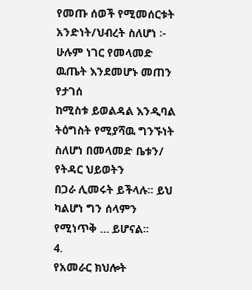የመጡ ሰወች የሚመሰርቱት አንድነት/ህብረት ስለሆነ ፡- ሁሉም ነገር የመላመድ ዉጤት እንደመሆኑ መጠን የታገሰ
ከሚስቱ ይወልዳል እንዲባል ትዕግስት የሚያሻዉ ግንኙነት ስለሆነ በመላመድ ቤቱን/ የትዳር ህይወትን
በጋራ ሊመሩት ይችላሉ፡፡ ይህ ካልሆነ ግን ሰላምን የሚነጥቅ … ይሆናል፡፡
4.
የአመራር ክህሎት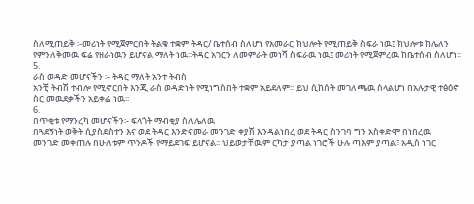ስለሚጠይቅ ፡-መሪነት የሚጀምርበት ትልቁ ተቋም ትዳር/ ቤተሰብ ስለሆነ የአመራር ክህሎት የሚጠይቅ ስፍራ ነዉ፤ ክህሎቱ ከሌለን
የምንለቅመዉ ፍሬ የዘራነዉን ይሆናል ማለት ነዉ፡፡ትዳር አገርን ለመምራት መነሻ ስፍራዉ ነዉ፤ መሪነት የሚጀምረዉ ከቤተሰብ ስለሆነ፡፡
5.
ራስ ወዳድ መሆናችን ፡- ትዳር ማለት አንተ ትብስ
አንቺ ትብሽ ተብሎ የሚኖርበት እንጂ ራስ ወዳድነት የሚነግስበት ተቋም አይደለም፡፡ ይህ ሲከሰት መገለጫዉ ስላልሆነ በአሉታዊ ተፅዕኖ
ስር መዉደቃችን አይቀሬ ነዉ፡፡
6.
በጥቂቱ የማንረካ መሆናችን፡- ፍላጎት ማብቂያ ስለሌለዉ
በጓደኝነት ወቅት ሲያስደስተን እና ወደ ትዳር እንድናመራ መንገድ ቀያሽ እንዳልነበረ ወደ ትዳር ስንገባ ግን አስቀድሞ በነበረዉ
መንገድ መቀጠሉ በሁለቱም ጥንዶች የማይደገፍ ይሆናል፡፡ ህይወታቸዉም ርካታ ያጣል ነገሮች ሁሉ ጣእም ያጣል፣ አዲስ ነገር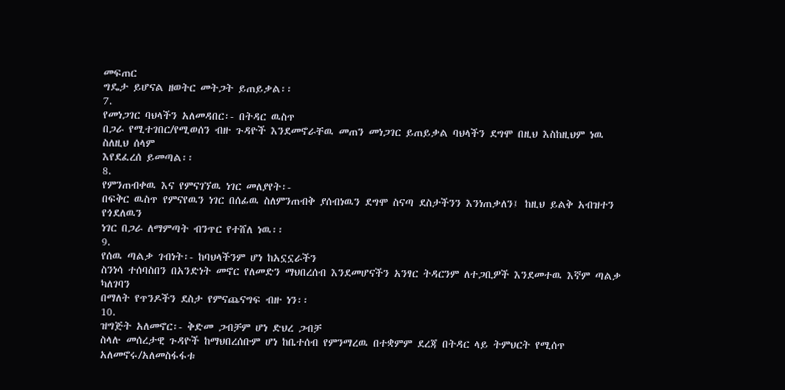መፍጠር
ግዴታ ይሆናል ዘወትር መትጋት ይጠይቃል፡፡
7.
የመነጋገር ባህላችን አለመዳበር፡- በትዳር ዉስጥ
በጋራ የሚተገበር/የሚወሰን ብዙ ጉዳዮች እንደመኖራቸዉ መጠን መነጋገር ይጠይቃል ባህላችን ደግሞ በዚህ እስከዚህም ነዉ ስለዚህ ሰላም
እየደፈረሰ ይመጣል፡፡
8.
የምንጠብቀዉ እና የምናገኘዉ ነገር መለያየት፡-
በፍቅር ዉስጥ የምናየዉን ነገር በሰፊዉ ስለምንጠብቅ ያሰብነዉን ደግሞ ስናጣ ደስታችንን እንነጠቃለን፤ ከዚህ ይልቅ አብዝተን የጎደለዉን
ነገር በጋራ ለማምጣት ብንጥር የተሸለ ነዉ፡፡
9.
የሰዉ ጣልቃ ገብነት፡- ከባህላችንም ሆነ ከአኗኗራችን
ስንነሳ ተሰባስበን በአንድነት መኖር የለመድን ማህበረሰብ እንደመሆናችን አንፃር ትዳርንም ለተጋቢዎች እንደመተዉ እኛም ጣልቃ ካለገባን
በማለት የጥንዶችን ደስታ የምናጨናግፍ ብዙ ነን፡፡
10.
ዝግጅት አለመኖር፡- ቅድመ ጋብቻም ሆነ ድህረ ጋብቻ
ስላሉ መሰረታዊ ጉዳዮች ከማህበረሰቡም ሆነ ከቤተሰብ የምንማረዉ በተቋምም ደረጃ በትዳር ላይ ትምህርት የሚሰጥ አለመኖሩ/አለመስፋፋቱ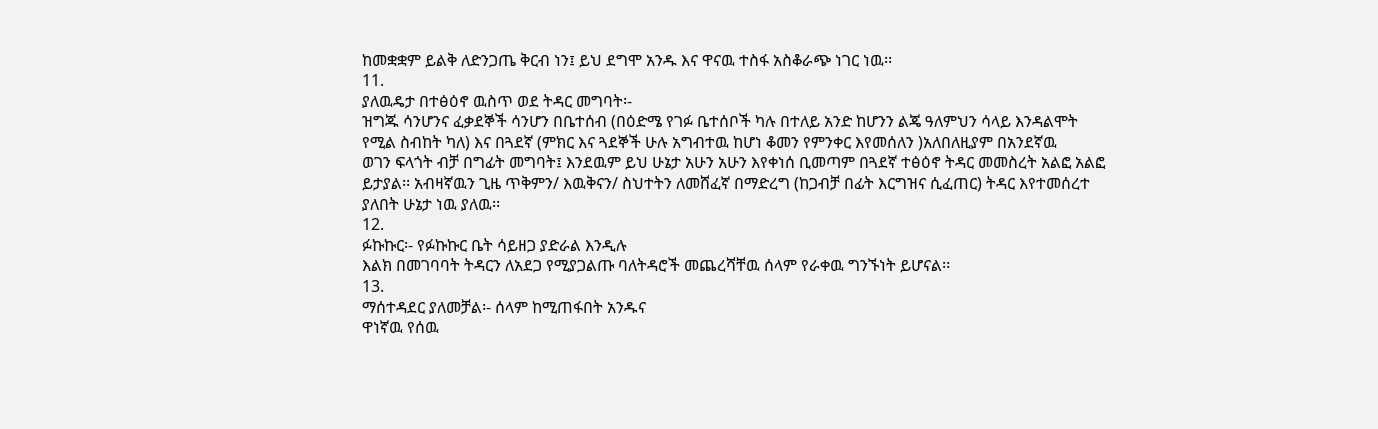ከመቋቋም ይልቅ ለድንጋጤ ቅርብ ነን፤ ይህ ደግሞ አንዱ እና ዋናዉ ተስፋ አስቆራጭ ነገር ነዉ፡፡
11.
ያለዉዴታ በተፅዕኖ ዉስጥ ወደ ትዳር መግባት፡-
ዝግጁ ሳንሆንና ፈቃደኞች ሳንሆን በቤተሰብ (በዕድሜ የገፉ ቤተሰቦች ካሉ በተለይ አንድ ከሆንን ልጄ ዓለምህን ሳላይ እንዳልሞት
የሚል ስብከት ካለ) እና በጓደኛ (ምክር እና ጓደኞች ሁሉ አግብተዉ ከሆነ ቆመን የምንቀር እየመሰለን )አለበለዚያም በአንደኛዉ
ወገን ፍላጎት ብቻ በግፊት መግባት፤ እንደዉም ይህ ሁኔታ አሁን አሁን እየቀነሰ ቢመጣም በጓደኛ ተፅዕኖ ትዳር መመስረት አልፎ አልፎ
ይታያል፡፡ አብዛኛዉን ጊዜ ጥቅምን/ እዉቅናን/ ስህተትን ለመሸፈኛ በማድረግ (ከጋብቻ በፊት እርግዝና ሲፈጠር) ትዳር እየተመሰረተ
ያለበት ሁኔታ ነዉ ያለዉ፡፡
12.
ፉኩኩር፡- የፉኩኩር ቤት ሳይዘጋ ያድራል እንዲሉ
እልክ በመገባባት ትዳርን ለአደጋ የሚያጋልጡ ባለትዳሮች መጨረሻቸዉ ሰላም የራቀዉ ግንኙነት ይሆናል፡፡
13.
ማሰተዳደር ያለመቻል፡- ሰላም ከሚጠፋበት አንዱና
ዋነኛዉ የሰዉ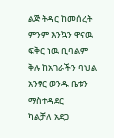ልጅ ትዳር ከመሰረት ምንም እንኳን ዋናዉ ፍቅር ነዉ ቢባልም ቅሉ ከአገራችን ባህል አንፃር ወንዱ ቤቱን ማስተዳደር
ካልቻለ አደጋ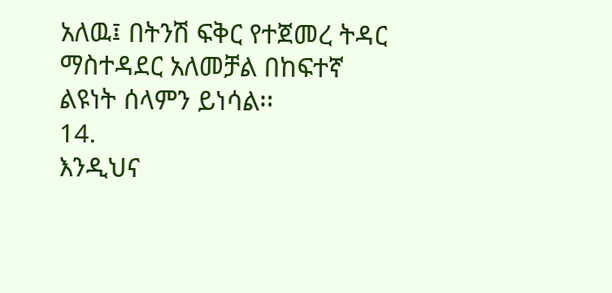አለዉ፤ በትንሽ ፍቅር የተጀመረ ትዳር ማስተዳደር አለመቻል በከፍተኛ ልዩነት ሰላምን ይነሳል፡፡
14.
እንዲህና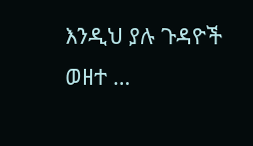እንዲህ ያሉ ጉዳዮች ወዘተ …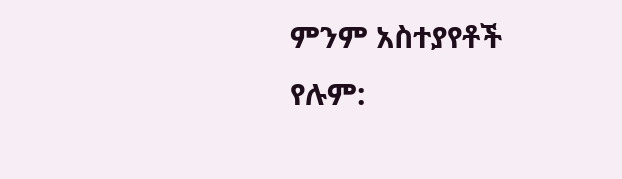ምንም አስተያየቶች የሉም: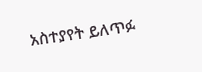አስተያየት ይለጥፉ